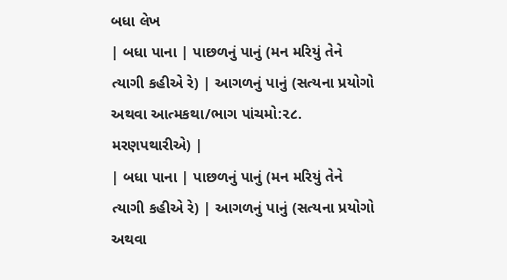બધા લેખ
| બધા પાના | પાછળનું પાનું (મન મરિયું તેને ત્યાગી કહીએ રે) | આગળનું પાનું (સત્યના પ્રયોગો અથવા આત્મકથા/ભાગ પાંચમો:૨૮. મરણપથારીએ) |
| બધા પાના | પાછળનું પાનું (મન મરિયું તેને ત્યાગી કહીએ રે) | આગળનું પાનું (સત્યના પ્રયોગો અથવા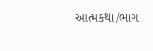આત્મકથા/ભાગ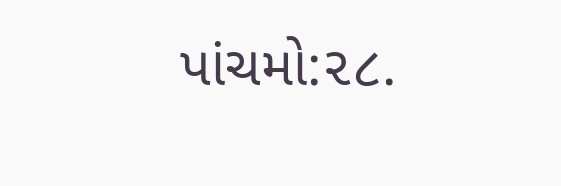પાંચમો:૨૮.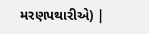મરણપથારીએ) |